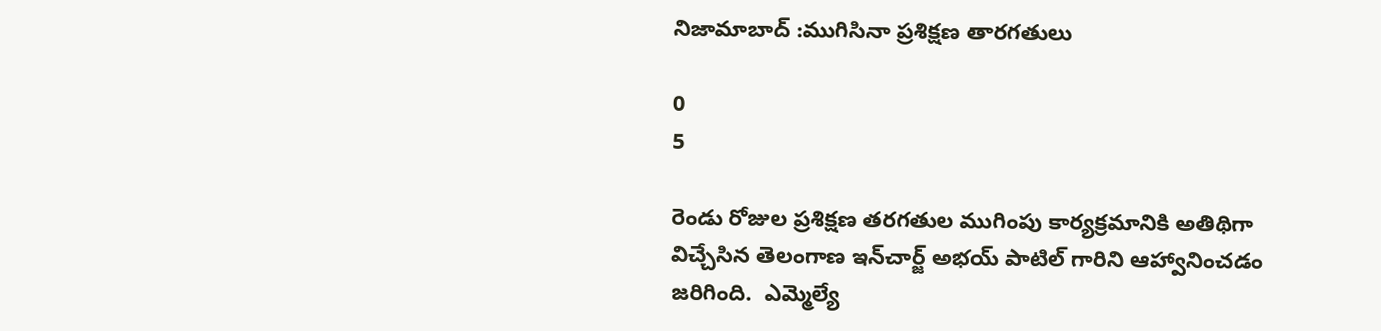నిజామాబాద్ :ముగిసినా ప్రశిక్షణ తారగతులు

0
5

రెండు రోజుల ప్రశిక్షణ తరగతుల ముగింపు కార్యక్రమానికి అతిథిగా విచ్చేసిన తెలంగాణ ఇన్‌చార్జ్ అభయ్ పాటిల్ గారిని ఆహ్వానించడం జరిగింది.  ఎమ్మెల్యే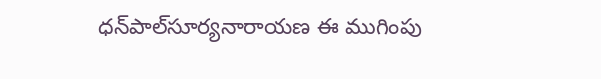ధన్‌పాల్‌సూర్యనారాయణ ఈ ముగింపు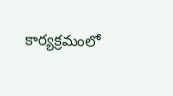కార్యక్రమంలో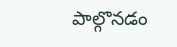పాల్గొనడం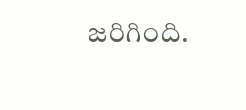జరిగింది.